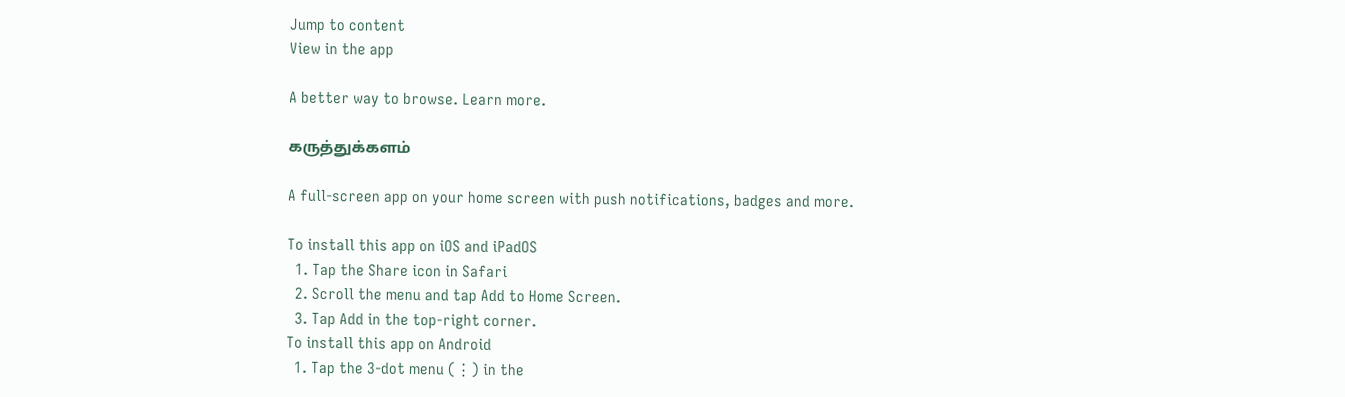Jump to content
View in the app

A better way to browse. Learn more.

கருத்துக்களம்

A full-screen app on your home screen with push notifications, badges and more.

To install this app on iOS and iPadOS
  1. Tap the Share icon in Safari
  2. Scroll the menu and tap Add to Home Screen.
  3. Tap Add in the top-right corner.
To install this app on Android
  1. Tap the 3-dot menu (⋮) in the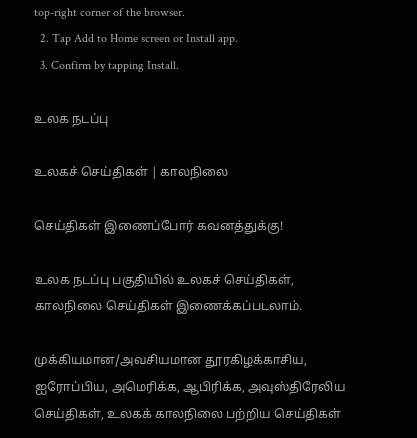top-right corner of the browser.
  2. Tap Add to Home screen or Install app.
  3. Confirm by tapping Install.

உலக நடப்பு

உலகச் செய்திகள் | காலநிலை

செய்திகள் இணைப்போர் கவனத்துக்கு!

உலக நடப்பு பகுதியில் உலகச் செய்திகள், காலநிலை செய்திகள் இணைக்கப்படலாம்.

முக்கியமான/அவசியமான தூரகிழக்காசிய, ஐரோப்பிய, அமெரிக்க, ஆபிரிக்க, அவுஸ்திரேலிய செய்திகள், உலகக் காலநிலை பற்றிய செய்திகள்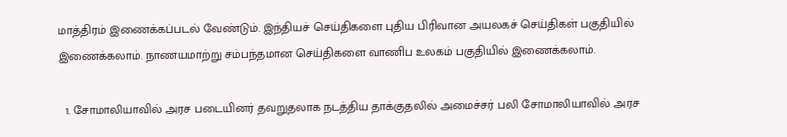மாத்திரம் இணைக்கப்படல் வேண்டும். இந்தியச் செய்திகளை புதிய பிரிவான அயலகச் செய்திகள் பகுதியில் இணைக்கலாம். நாணயமாற்று சம்பந்தமான செய்திகளை வாணிப உலகம் பகுதியில் இணைக்கலாம்.

  1. சோமாலியாவில் அரச படையினர் தவறுதலாக நடத்திய தாக்குதலில் அமைச்சர் பலி சோமாலியாவில் அரச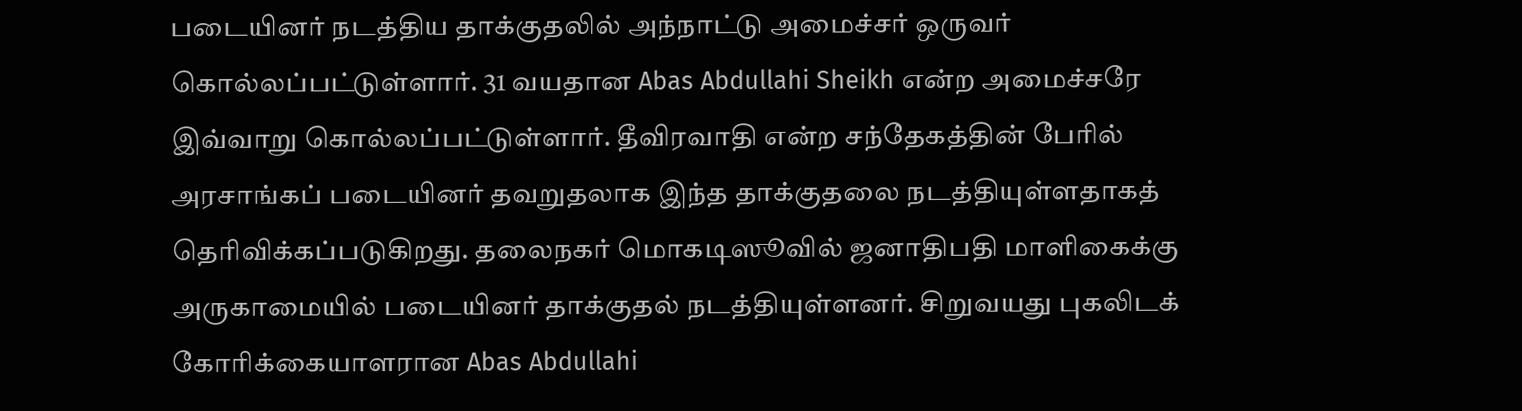படையினர் நடத்திய தாக்குதலில் அந்நாட்டு அமைச்சர் ஒருவர் கொல்லப்பட்டுள்ளார். 31 வயதான Abas Abdullahi Sheikh என்ற அமைச்சரே இவ்வாறு கொல்லப்பட்டுள்ளார். தீவிரவாதி என்ற சந்தேகத்தின் பேரில் அரசாங்கப் படையினர் தவறுதலாக இந்த தாக்குதலை நடத்தியுள்ளதாகத் தெரிவிக்கப்படுகிறது. தலைநகர் மொகடிஸூவில் ஜனாதிபதி மாளிகைக்கு அருகாமையில் படையினர் தாக்குதல் நடத்தியுள்ளனர். சிறுவயது புகலிடக் கோரிக்கையாளரான Abas Abdullahi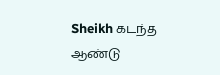Sheikh கடந்த ஆண்டு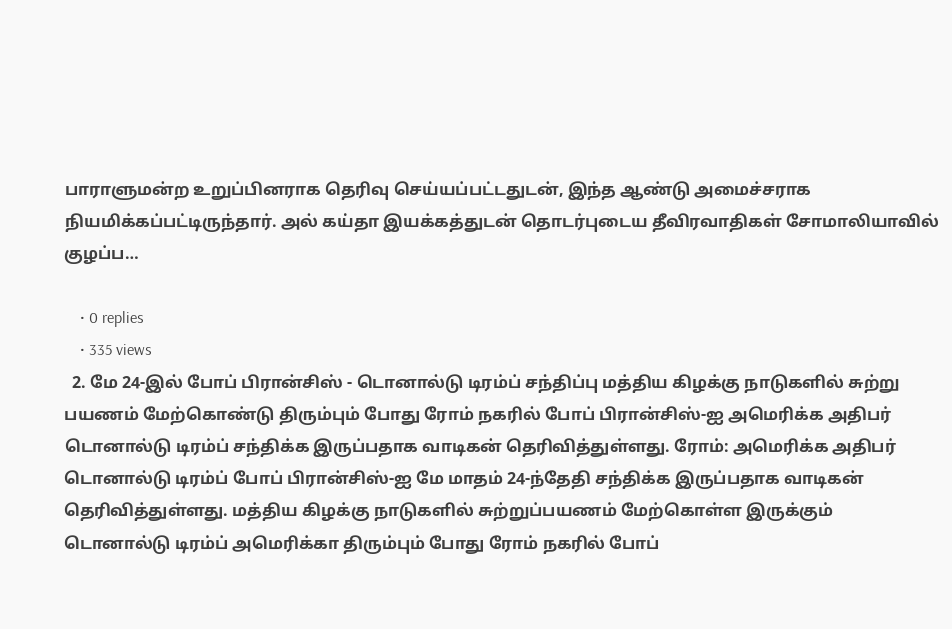பாராளுமன்ற உறுப்பினராக தெரிவு செய்யப்பட்டதுடன், இந்த ஆண்டு அமைச்சராக நியமிக்கப்பட்டிருந்தார். அல் கய்தா இயக்கத்துடன் தொடர்புடைய தீவிரவாதிகள் சோமாலியாவில் குழப்ப…

    • 0 replies
    • 335 views
  2. மே 24-இல் போப் பிரான்சிஸ் - டொனால்டு டிரம்ப் சந்திப்பு மத்திய கிழக்கு நாடுகளில் சுற்று பயணம் மேற்கொண்டு திரும்பும் போது ரோம் நகரில் போப் பிரான்சிஸ்-ஐ அமெரிக்க அதிபர் டொனால்டு டிரம்ப் சந்திக்க இருப்பதாக வாடிகன் தெரிவித்துள்ளது. ரோம்: அமெரிக்க அதிபர் டொனால்டு டிரம்ப் போப் பிரான்சிஸ்-ஐ மே மாதம் 24-ந்தேதி சந்திக்க இருப்பதாக வாடிகன் தெரிவித்துள்ளது. மத்திய கிழக்கு நாடுகளில் சுற்றுப்பயணம் மேற்கொள்ள இருக்கும் டொனால்டு டிரம்ப் அமெரிக்கா திரும்பும் போது ரோம் நகரில் போப்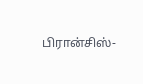பிரான்சிஸ்-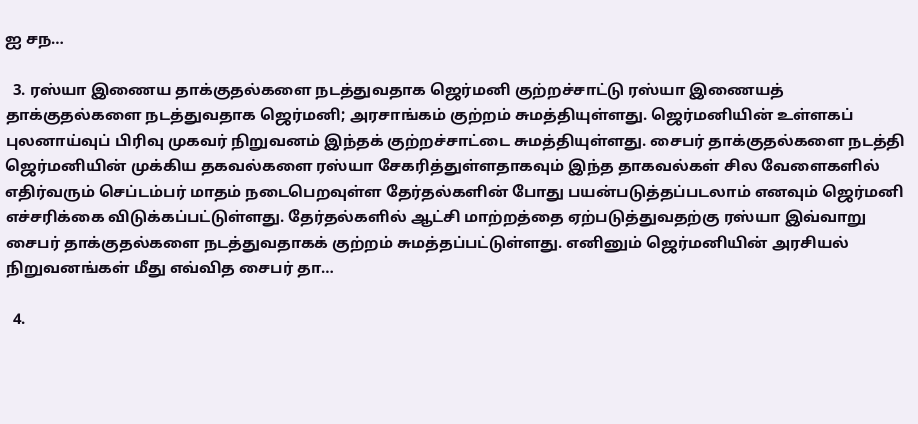ஐ சந…

  3. ரஸ்யா இணைய தாக்குதல்களை நடத்துவதாக ஜெர்மனி குற்றச்சாட்டு ரஸ்யா இணையத் தாக்குதல்களை நடத்துவதாக ஜெர்மனி; அரசாங்கம் குற்றம் சுமத்தியுள்ளது. ஜெர்மனியின் உள்ளகப் புலனாய்வுப் பிரிவு முகவர் நிறுவனம் இந்தக் குற்றச்சாட்டை சுமத்தியுள்ளது. சைபர் தாக்குதல்களை நடத்தி ஜெர்மனியின் முக்கிய தகவல்களை ரஸ்யா சேகரித்துள்ளதாகவும் இந்த தாகவல்கள் சில வேளைகளில் எதிர்வரும் செப்டம்பர் மாதம் நடைபெறவுள்ள தேர்தல்களின் போது பயன்படுத்தப்படலாம் எனவும் ஜெர்மனி எச்சரிக்கை விடுக்கப்பட்டுள்ளது. தேர்தல்களில் ஆட்சி மாற்றத்தை ஏற்படுத்துவதற்கு ரஸ்யா இவ்வாறு சைபர் தாக்குதல்களை நடத்துவதாகக் குற்றம் சுமத்தப்பட்டுள்ளது. எனினும் ஜெர்மனியின் அரசியல் நிறுவனங்கள் மீது எவ்வித சைபர் தா…

  4.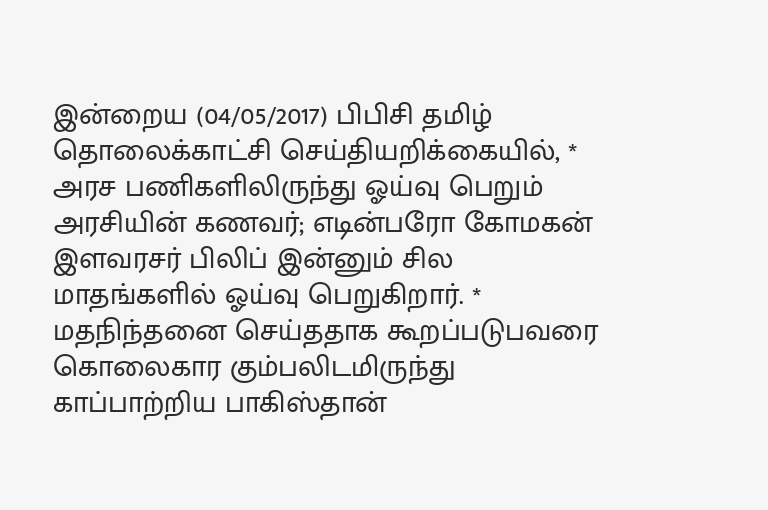இன்றைய (04/05/2017) பிபிசி தமிழ் தொலைக்காட்சி செய்தியறிக்கையில், * அரச பணிகளிலிருந்து ஓய்வு பெறும் அரசியின் கணவர்; எடின்பரோ கோமகன் இளவரசர் பிலிப் இன்னும் சில மாதங்களில் ஓய்வு பெறுகிறார். * மதநிந்தனை செய்ததாக கூறப்படுபவரை கொலைகார கும்பலிடமிருந்து காப்பாற்றிய பாகிஸ்தான்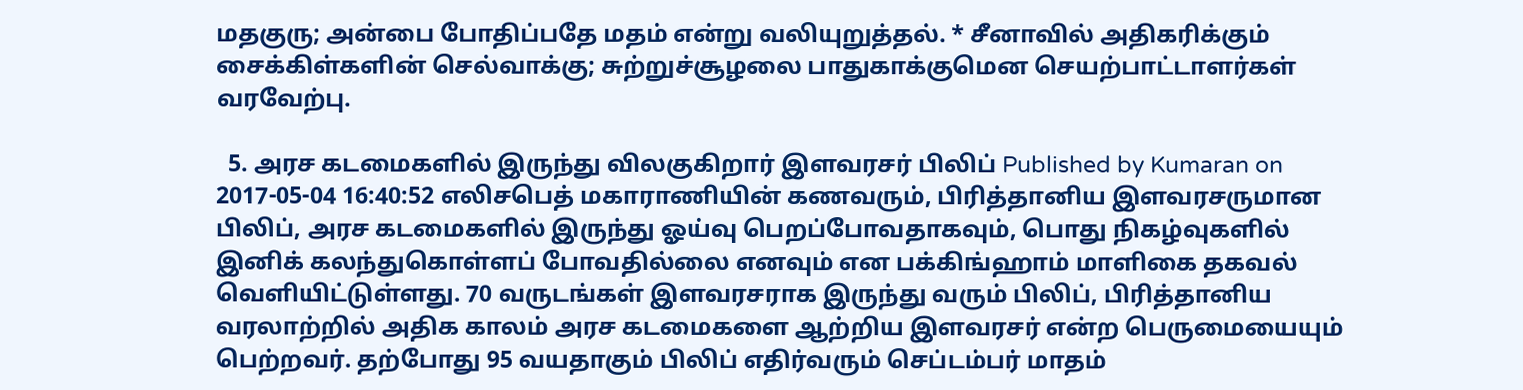மதகுரு; அன்பை போதிப்பதே மதம் என்று வலியுறுத்தல். * சீனாவில் அதிகரிக்கும் சைக்கிள்களின் செல்வாக்கு; சுற்றுச்சூழலை பாதுகாக்குமென செயற்பாட்டாளர்கள் வரவேற்பு.

  5. அரச கடமைகளில் இருந்து விலகுகிறார் இளவரசர் பிலிப் Published by Kumaran on 2017-05-04 16:40:52 எலிசபெத் மகாராணியின் கணவரும், பிரித்தானிய இளவரசருமான பிலிப், அரச கடமைகளில் இருந்து ஓய்வு பெறப்போவதாகவும், பொது நிகழ்வுகளில் இனிக் கலந்துகொள்ளப் போவதில்லை எனவும் என பக்கிங்ஹாம் மாளிகை தகவல் வெளியிட்டுள்ளது. 70 வருடங்கள் இளவரசராக இருந்து வரும் பிலிப், பிரித்தானிய வரலாற்றில் அதிக காலம் அரச கடமைகளை ஆற்றிய இளவரசர் என்ற பெருமையையும் பெற்றவர். தற்போது 95 வயதாகும் பிலிப் எதிர்வரும் செப்டம்பர் மாதம்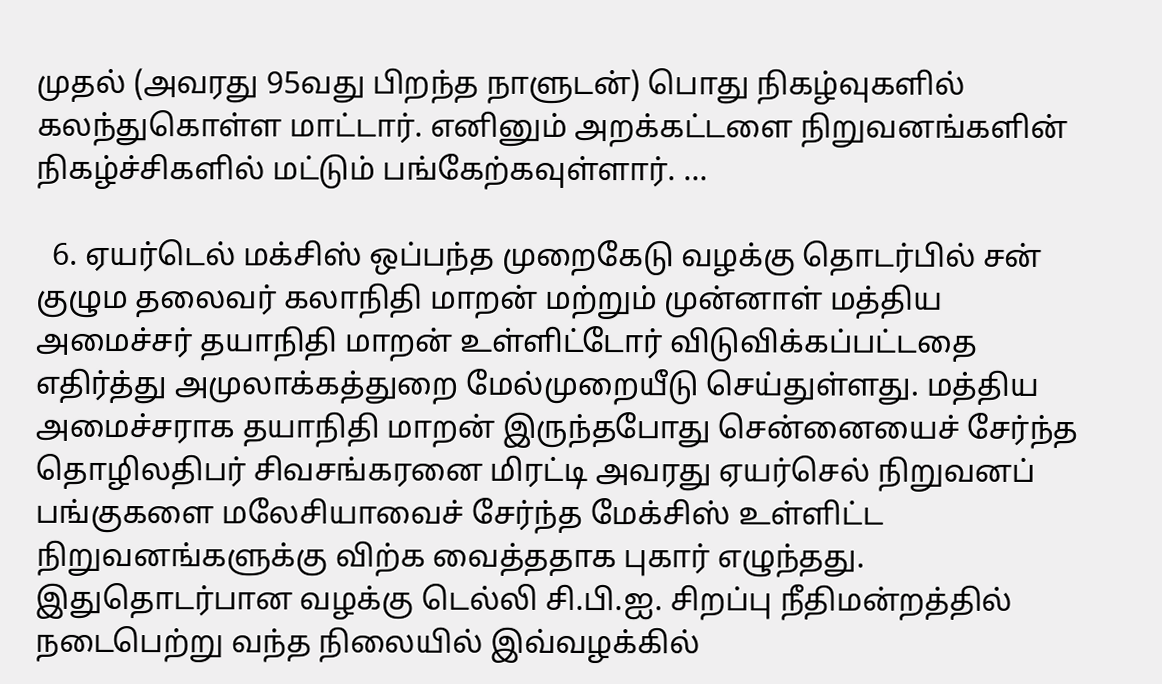முதல் (அவரது 95வது பிறந்த நாளுடன்) பொது நிகழ்வுகளில் கலந்துகொள்ள மாட்டார். எனினும் அறக்கட்டளை நிறுவனங்களின் நிகழ்ச்சிகளில் மட்டும் பங்கேற்கவுள்ளார். …

  6. ஏயர்டெல் மக்சிஸ் ஒப்பந்த முறைகேடு வழக்கு தொடர்பில் சன் குழும தலைவர் கலாநிதி மாறன் மற்றும் முன்னாள் மத்திய அமைச்சர் தயாநிதி மாறன் உள்ளிட்டோர் விடுவிக்கப்பட்டதை எதிர்த்து அமுலாக்கத்துறை மேல்முறையீடு செய்துள்ளது. மத்திய அமைச்சராக தயாநிதி மாறன் இருந்தபோது சென்னையைச் சேர்ந்த தொழிலதிபர் சிவசங்கரனை மிரட்டி அவரது ஏயர்செல் நிறுவனப் பங்குகளை மலேசியாவைச் சேர்ந்த மேக்சிஸ் உள்ளிட்ட நிறுவனங்களுக்கு விற்க வைத்ததாக புகார் எழுந்தது. இதுதொடர்பான வழக்கு டெல்லி சி.பி.ஐ. சிறப்பு நீதிமன்றத்தில் நடைபெற்று வந்த நிலையில் இவ்வழக்கில்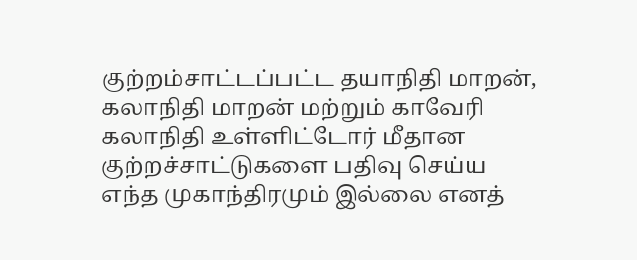குற்றம்சாட்டப்பட்ட தயாநிதி மாறன், கலாநிதி மாறன் மற்றும் காவேரி கலாநிதி உள்ளிட்டோர் மீதான குற்றச்சாட்டுகளை பதிவு செய்ய எந்த முகாந்திரமும் இல்லை எனத்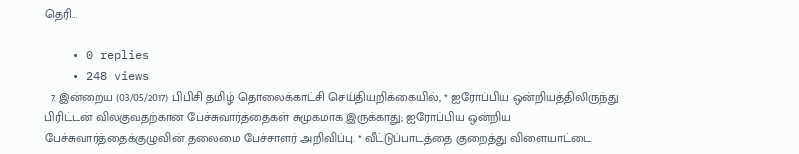தெரி…

    • 0 replies
    • 248 views
  7. இன்றைய (03/05/2017) பிபிசி தமிழ் தொலைக்காட்சி செய்தியறிக்கையில், * ஐரோப்பிய ஒன்றியத்திலிருந்து பிரிட்டன் விலகுவதற்கான பேச்சுவார்த்தைகள் சுமுகமாக இருக்காது; ஐரோப்பிய ஒன்றிய பேச்சுவார்த்தைக்குழுவின் தலைமை பேச்சாளர் அறிவிப்பு. * வீட்டுப்பாடத்தை குறைத்து விளையாட்டை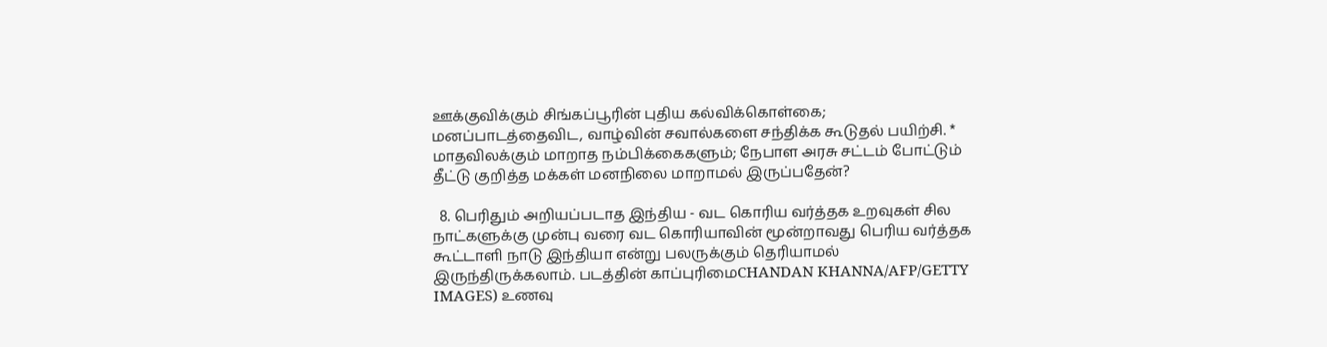ஊக்குவிக்கும் சிங்கப்பூரின் புதிய கல்விக்கொள்கை; மனப்பாடத்தைவிட, வாழ்வின் சவால்களை சந்திக்க கூடுதல் பயிற்சி. * மாதவிலக்கும் மாறாத நம்பிக்கைகளும்; நேபாள அரசு சட்டம் போட்டும் தீட்டு குறித்த மக்கள் மனநிலை மாறாமல் இருப்பதேன்?

  8. பெரிதும் அறியப்படாத இந்திய - வட கொரிய வர்த்தக உறவுகள் சில நாட்களுக்கு முன்பு வரை வட கொரியாவின் மூன்றாவது பெரிய வர்த்தக கூட்டாளி நாடு இந்தியா என்று பலருக்கும் தெரியாமல் இருந்திருக்கலாம். படத்தின் காப்புரிமைCHANDAN KHANNA/AFP/GETTY IMAGES) உணவு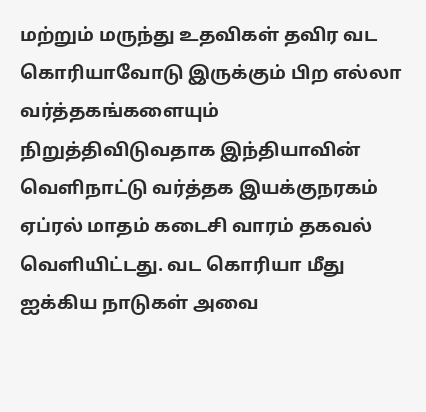மற்றும் மருந்து உதவிகள் தவிர வட கொரியாவோடு இருக்கும் பிற எல்லா வர்த்தகங்களையும் நிறுத்திவிடுவதாக இந்தியாவின் வெளிநாட்டு வர்த்தக இயக்குநரகம் ஏப்ரல் மாதம் கடைசி வாரம் தகவல் வெளியிட்டது. வட கொரியா மீது ஐக்கிய நாடுகள் அவை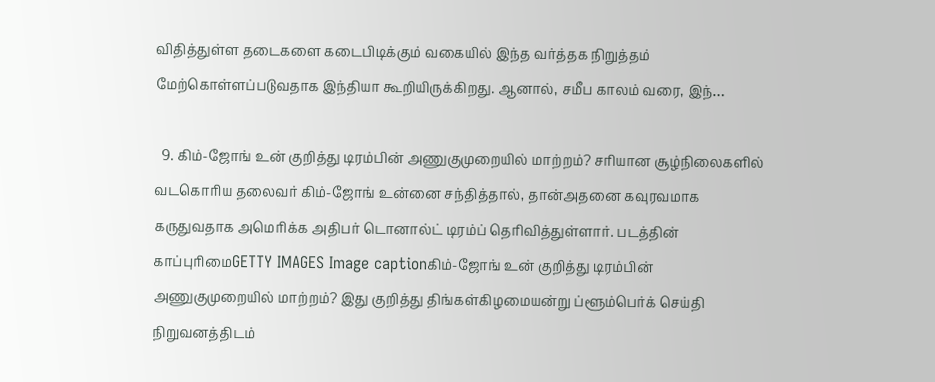விதித்துள்ள தடைகளை கடைபிடிக்கும் வகையில் இந்த வர்த்தக நிறுத்தம் மேற்கொள்ளப்படுவதாக இந்தியா கூறியிருக்கிறது. ஆனால், சமீப காலம் வரை, இந்…

  9. கிம்-ஜோங் உன் குறித்து டிரம்பின் அணுகுமுறையில் மாற்றம்? சரியான சூழ்நிலைகளில் வடகொரிய தலைவர் கிம்-ஜோங் உன்னை சந்தித்தால், தான்அதனை கவுரவமாக கருதுவதாக அமெரிக்க அதிபர் டொனால்ட் டிரம்ப் தெரிவித்துள்ளார். படத்தின் காப்புரிமைGETTY IMAGES Image captionகிம்-ஜோங் உன் குறித்து டிரம்பின் அணுகுமுறையில் மாற்றம்? இது குறித்து திங்கள்கிழமையன்று ப்ளூம்பெர்க் செய்தி நிறுவனத்திடம்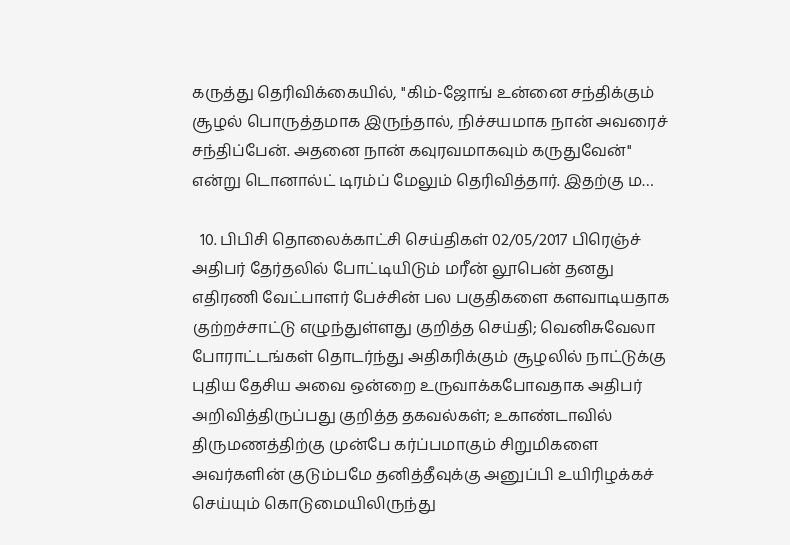கருத்து தெரிவிக்கையில், ''கிம்-ஜோங் உன்னை சந்திக்கும் சூழல் பொருத்தமாக இருந்தால், நிச்சயமாக நான் அவரைச் சந்திப்பேன். அதனை நான் கவுரவமாகவும் கருதுவேன்'' என்று டொனால்ட் டிரம்ப் மேலும் தெரிவித்தார். இதற்கு ம…

  10. பிபிசி தொலைக்காட்சி செய்திகள் 02/05/2017 பிரெஞ்ச் அதிபர் தேர்தலில் போட்டியிடும் மரீன் லூபென் தனது எதிரணி வேட்பாளர் பேச்சின் பல பகுதிகளை களவாடியதாக குற்றச்சாட்டு எழுந்துள்ளது குறித்த செய்தி; வெனிசுவேலா போராட்டங்கள் தொடர்ந்து அதிகரிக்கும் சூழலில் நாட்டுக்கு புதிய தேசிய அவை ஒன்றை உருவாக்கபோவதாக அதிபர் அறிவித்திருப்பது குறித்த தகவல்கள்; உகாண்டாவில் திருமணத்திற்கு முன்பே கர்ப்பமாகும் சிறுமிகளை அவர்களின் குடும்பமே தனித்தீவுக்கு அனுப்பி உயிரிழக்கச் செய்யும் கொடுமையிலிருந்து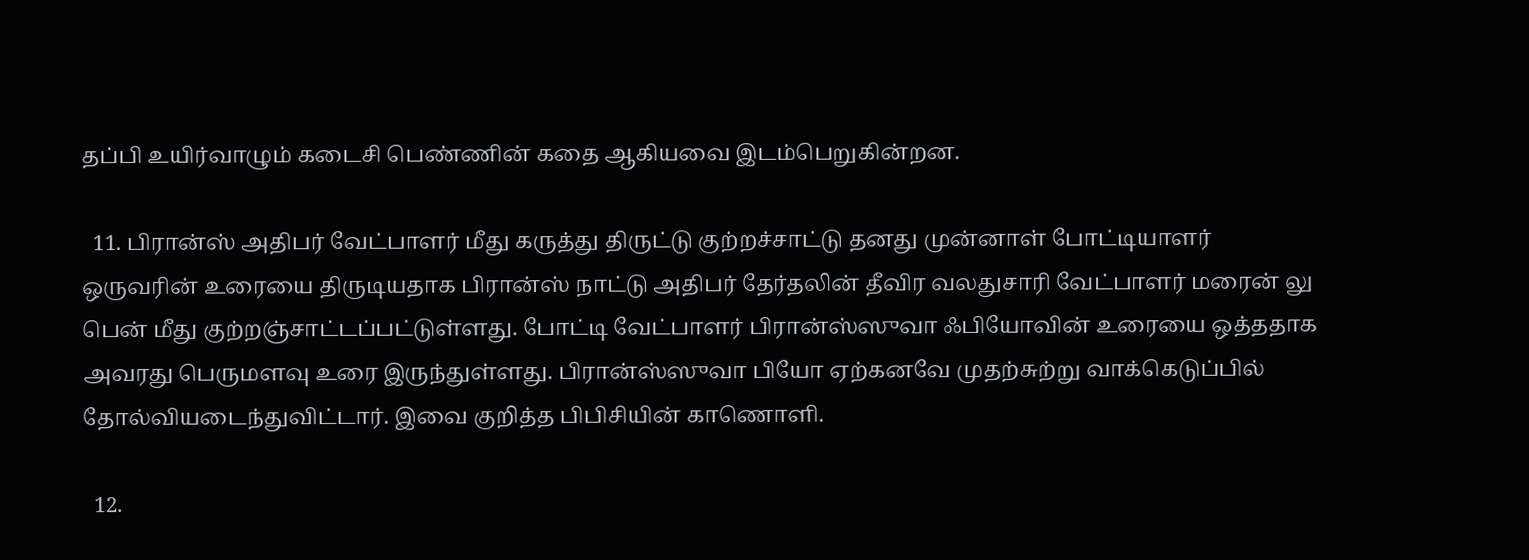தப்பி உயிர்வாழும் கடைசி பெண்ணின் கதை ஆகியவை இடம்பெறுகின்றன.

  11. பிரான்ஸ் அதிபர் வேட்பாளர் மீது கருத்து திருட்டு குற்றச்சாட்டு தனது முன்னாள் போட்டியாளர் ஒருவரின் உரையை திருடியதாக பிரான்ஸ் நாட்டு அதிபர் தேர்தலின் தீவிர வலதுசாரி வேட்பாளர் மரைன் லு பென் மீது குற்றஞ்சாட்டப்பட்டுள்ளது. போட்டி வேட்பாளர் பிரான்ஸ்ஸுவா ஃபியோவின் உரையை ஒத்ததாக அவரது பெருமளவு உரை இருந்துள்ளது. பிரான்ஸ்ஸுவா பியோ ஏற்கனவே முதற்சுற்று வாக்கெடுப்பில் தோல்வியடைந்துவிட்டார். இவை குறித்த பிபிசியின் காணொளி.

  12.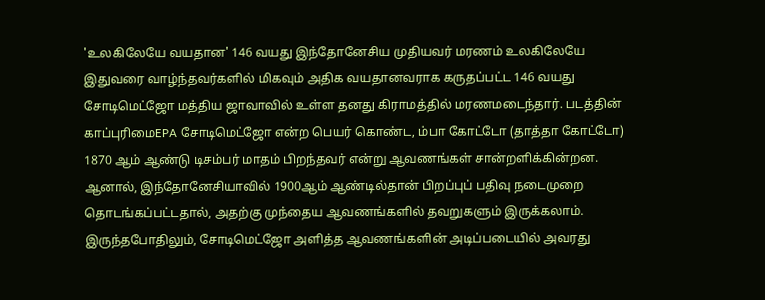'உலகிலேயே வயதான' 146 வயது இந்தோனேசிய முதியவர் மரணம் உலகிலேயே இதுவரை வாழ்ந்தவர்களில் மிகவும் அதிக வயதானவராக கருதப்பட்ட 146 வயது சோடிமெட்ஜோ மத்திய ஜாவாவில் உள்ள தனது கிராமத்தில் மரணமடைந்தார். படத்தின் காப்புரிமைEPA சோடிமெட்ஜோ என்ற பெயர் கொண்ட, ம்பா கோட்டோ (தாத்தா கோட்டோ) 1870 ஆம் ஆண்டு டிசம்பர் மாதம் பிறந்தவர் என்று ஆவணங்கள் சான்றளிக்கின்றன. ஆனால், இந்தோனேசியாவில் 1900ஆம் ஆண்டில்தான் பிறப்புப் பதிவு நடைமுறை தொடங்கப்பட்டதால், அதற்கு முந்தைய ஆவணங்களில் தவறுகளும் இருக்கலாம். இருந்தபோதிலும், சோடிமெட்ஜோ அளித்த ஆவணங்களின் அடிப்படையில் அவரது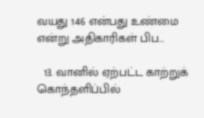வயது 146 என்பது உண்மை என்று அதிகாரிகள் பிப…

  13. வானில் ஏற்பட்ட காற்றுக் கொந்தளிப்பில்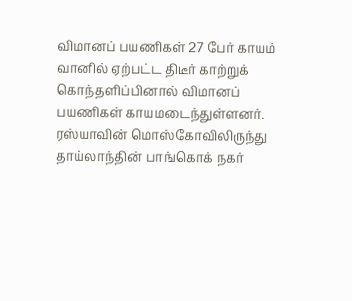விமானப் பயணிகள் 27 பேர் காயம் வானில் ஏற்பட்ட திடீர் காற்றுக் கொந்தளிப்பினால் விமானப் பயணிகள் காயமடைந்துள்ளனர். ரஸ்யாவின் மொஸ்கோவிலிருந்து தாய்லாந்தின் பாங்கொக் நகர்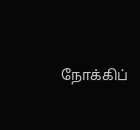நோக்கிப்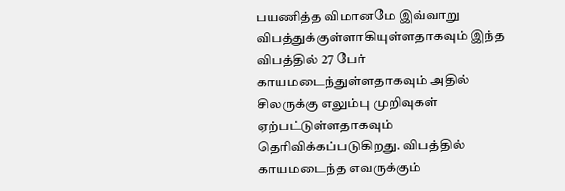பயணித்த விமானமே இவ்வாறு விபத்துக்குள்ளாகியுள்ளதாகவும் இந்த விபத்தில் 27 பேர் காயமடைந்துள்ளதாகவும் அதில் சிலருக்கு எலும்பு முறிவுகள் ஏற்பட்டுள்ளதாகவும் தெரிவிக்கப்படுகிறது. விபத்தில் காயமடைந்த எவருக்கும்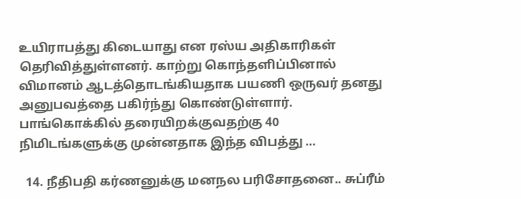உயிராபத்து கிடையாது என ரஸ்ய அதிகாரிகள் தெரிவித்துள்ளனர். காற்று கொந்தளிப்பினால் விமானம் ஆடத்தொடங்கியதாக பயணி ஒருவர் தனது அனுபவத்தை பகிர்ந்து கொண்டுள்ளார். பாங்கொக்கில் தரையிறக்குவதற்கு 40 நிமிடங்களுக்கு முன்னதாக இந்த விபத்து …

  14. நீதிபதி கர்ணனுக்கு மனநல பரிசோதனை.. சுப்ரீம்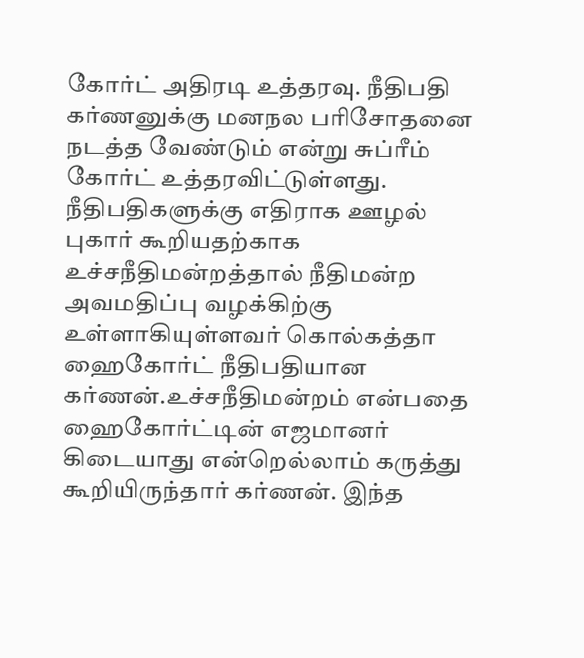கோர்ட் அதிரடி உத்தரவு. நீதிபதி கர்ணனுக்கு மனநல பரிசோதனை நடத்த வேண்டும் என்று சுப்ரீம் கோர்ட் உத்தரவிட்டுள்ளது. நீதிபதிகளுக்கு எதிராக ஊழல் புகார் கூறியதற்காக உச்சநீதிமன்றத்தால் நீதிமன்ற அவமதிப்பு வழக்கிற்கு உள்ளாகியுள்ளவர் கொல்கத்தா ஹைகோர்ட் நீதிபதியான கர்ணன்.உச்சநீதிமன்றம் என்பதை ஹைகோர்ட்டின் எஜமானர் கிடையாது என்றெல்லாம் கருத்து கூறியிருந்தார் கர்ணன். இந்த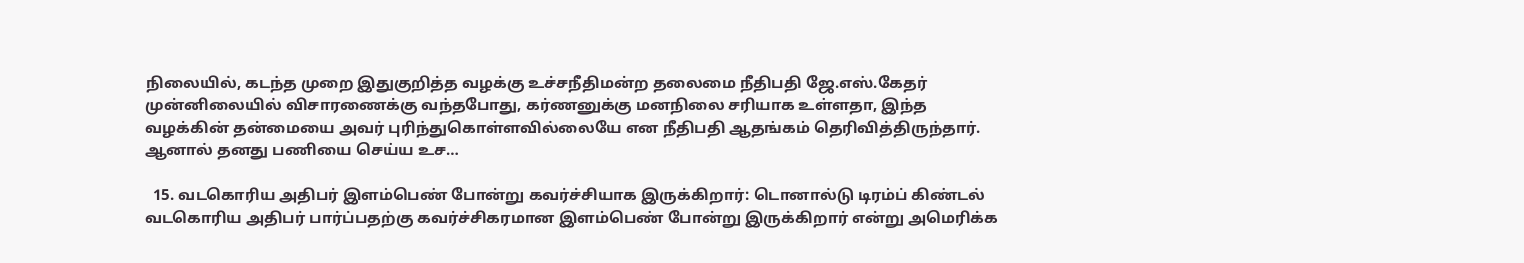நிலையில், கடந்த முறை இதுகுறித்த வழக்கு உச்சநீதிமன்ற தலைமை நீதிபதி ஜே.எஸ்.கேதர் முன்னிலையில் விசாரணைக்கு வந்தபோது, கர்ணனுக்கு மனநிலை சரியாக உள்ளதா, இந்த வழக்கின் தன்மையை அவர் புரிந்துகொள்ளவில்லையே என நீதிபதி ஆதங்கம் தெரிவித்திருந்தார். ஆனால் தனது பணியை செய்ய உச…

  15. வடகொரிய அதிபர் இளம்பெண் போன்று கவர்ச்சியாக இருக்கிறார்: டொனால்டு டிரம்ப் கிண்டல் வடகொரிய அதிபர் பார்ப்பதற்கு கவர்ச்சிகரமான இளம்பெண் போன்று இருக்கிறார் என்று அமெரிக்க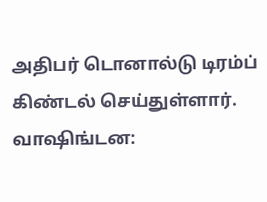அதிபர் டொனால்டு டிரம்ப் கிண்டல் செய்துள்ளார். வாஷிங்டன: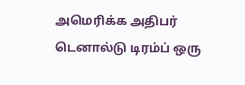அமெரிக்க அதிபர் டெனால்டு டிரம்ப் ஒரு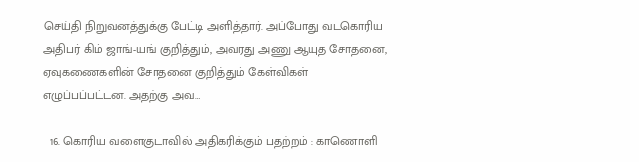செய்தி நிறுவனத்துக்கு பேட்டி அளித்தார். அப்போது வடகொரிய அதிபர் கிம் ஜாங்-யங் குறித்தும், அவரது அணு ஆயுத சோதனை, ஏவுகணைகளின் சோதனை குறித்தும் கேள்விகள் எழுப்பப்பட்டன. அதற்கு அவ…

  16. கொரிய வளைகுடாவில் அதிகரிக்கும் பதற்றம் : காணொளி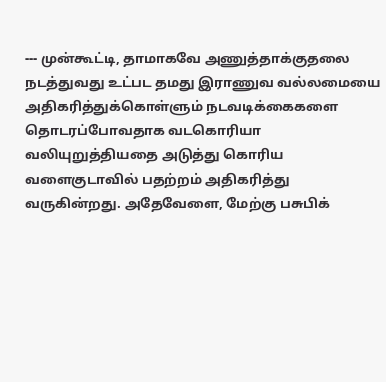--- முன்கூட்டி, தாமாகவே அணுத்தாக்குதலை நடத்துவது உட்பட தமது இராணுவ வல்லமையை அதிகரித்துக்கொள்ளும் நடவடிக்கைகளை தொடரப்போவதாக வடகொரியா வலியுறுத்தியதை அடுத்து கொரிய வளைகுடாவில் பதற்றம் அதிகரித்து வருகின்றது. அதேவேளை, மேற்கு பசுபிக்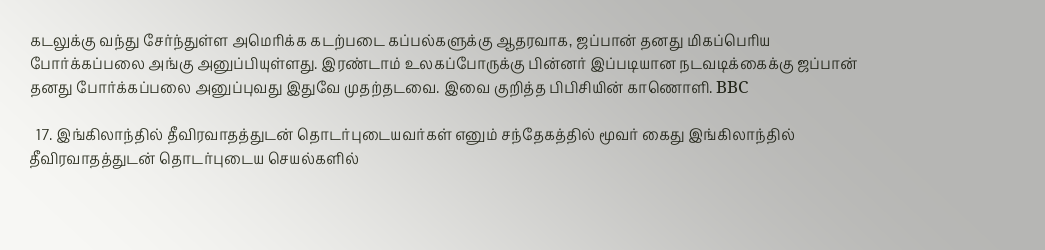கடலுக்கு வந்து சேர்ந்துள்ள அமெரிக்க கடற்படை கப்பல்களுக்கு ஆதரவாக, ஜப்பான் தனது மிகப்பெரிய போர்க்கப்பலை அங்கு அனுப்பியுள்ளது. இரண்டாம் உலகப்போருக்கு பின்னர் இப்படியான நடவடிக்கைக்கு ஜப்பான் தனது போர்க்கப்பலை அனுப்புவது இதுவே முதற்தடவை. இவை குறித்த பிபிசியின் காணொளி. BBC

  17. இங்கிலாந்தில் தீவிரவாதத்துடன் தொடர்புடையவர்கள் எனும் சந்தேகத்தில் மூவர் கைது இங்கிலாந்தில் தீவிரவாதத்துடன் தொடர்புடைய செயல்களில்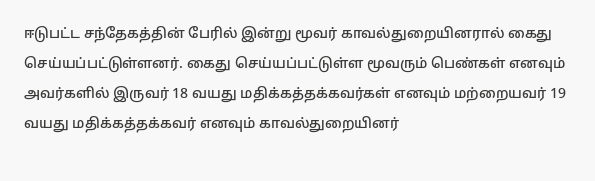ஈடுபட்ட சந்தேகத்தின் பேரில் இன்று மூவர் காவல்துறையினரால் கைது செய்யப்பட்டுள்ளனர். கைது செய்யப்பட்டுள்ள மூவரும் பெண்கள் எனவும் அவர்களில் இருவர் 18 வயது மதிக்கத்தக்கவர்கள் எனவும் மற்றையவர் 19 வயது மதிக்கத்தக்கவர் எனவும் காவல்துறையினர்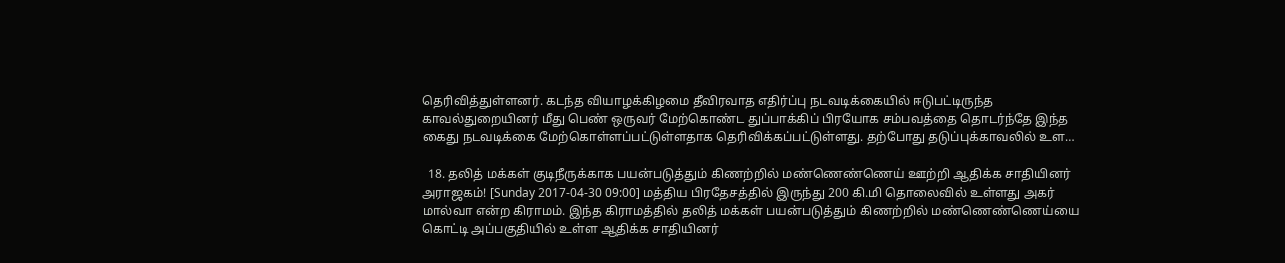தெரிவித்துள்ளனர். கடந்த வியாழக்கிழமை தீவிரவாத எதிர்ப்பு நடவடிக்கையில் ஈடுபட்டிருந்த காவல்துறையினர் மீது பெண் ஒருவர் மேற்கொண்ட துப்பாக்கிப் பிரயோக சம்பவத்தை தொடர்ந்தே இந்த கைது நடவடிக்கை மேற்கொள்ளப்பட்டுள்ளதாக தெரிவிக்கப்பட்டுள்ளது. தற்போது தடுப்புக்காவலில் உள…

  18. தலித் மக்கள் குடிநீருக்காக பயன்படுத்தும் கிணற்றில் மண்ணெண்ணெய் ஊற்றி ஆதிக்க சாதியினர் அராஜகம்! [Sunday 2017-04-30 09:00] மத்திய பிரதேசத்தில் இருந்து 200 கி.மி தொலைவில் உள்ளது அகர் மால்வா என்ற கிராமம். இந்த கிராமத்தில் தலித் மக்கள் பயன்படுத்தும் கிணற்றில் மண்ணெண்ணெய்யை கொட்டி அப்பகுதியில் உள்ள ஆதிக்க சாதியினர்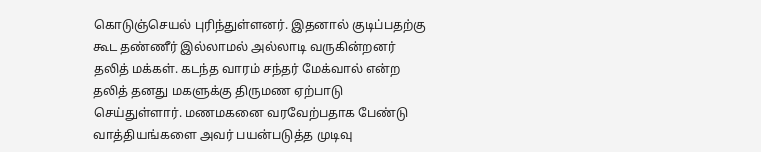கொடுஞ்செயல் புரிந்துள்ளனர். இதனால் குடிப்பதற்கு கூட தண்ணீர் இல்லாமல் அல்லாடி வருகின்றனர் தலித் மக்கள். கடந்த வாரம் சந்தர் மேக்வால் என்ற தலித் தனது மகளுக்கு திருமண ஏற்பாடு செய்துள்ளார். மணமகனை வரவேற்பதாக பேண்டு வாத்தியங்களை அவர் பயன்படுத்த முடிவு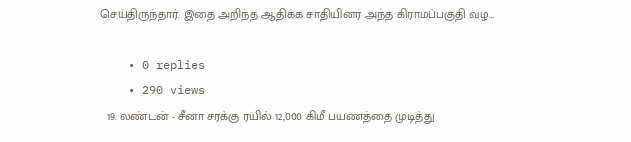செய்திருந்தார். இதை அறிந்த ஆதிக்க சாதியினர் அந்த கிராமப்பகுதி வழ…

    • 0 replies
    • 290 views
  19. லண்டன் - சீனா சரக்கு ரயில் 12,000 கிமீ பயணத்தை முடித்து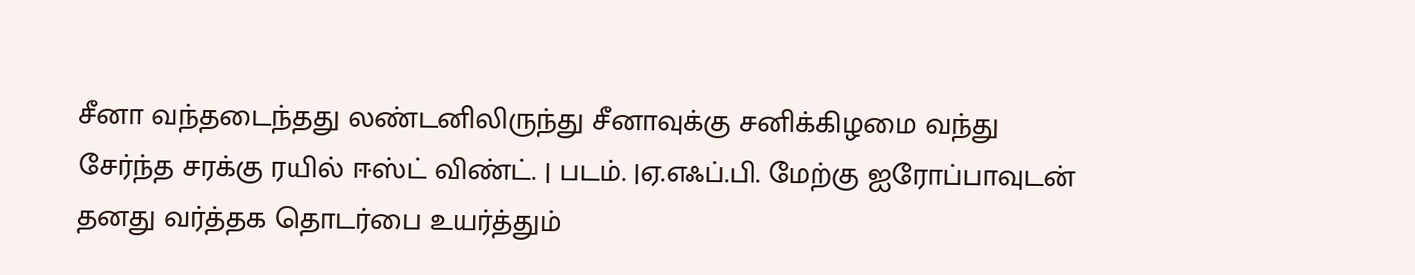சீனா வந்தடைந்தது லண்டனிலிருந்து சீனாவுக்கு சனிக்கிழமை வந்து சேர்ந்த சரக்கு ரயில் ஈஸ்ட் விண்ட். | படம். |ஏ.எஃப்.பி. மேற்கு ஐரோப்பாவுடன் தனது வர்த்தக தொடர்பை உயர்த்தும்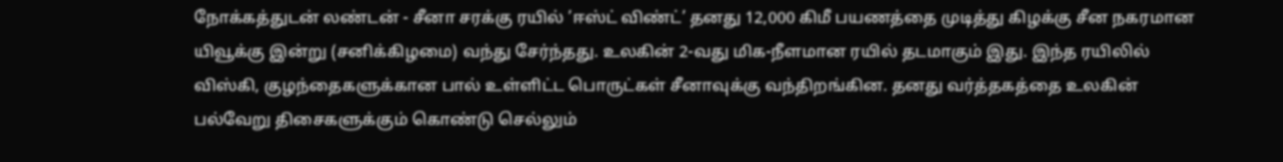நோக்கத்துடன் லண்டன் - சீனா சரக்கு ரயில் ’ஈஸ்ட் விண்ட்’ தனது 12,000 கிமீ பயணத்தை முடித்து கிழக்கு சீன நகரமான யிவூக்கு இன்று (சனிக்கிழமை) வந்து சேர்ந்தது. உலகின் 2-வது மிக-நீளமான ரயில் தடமாகும் இது. இந்த ரயிலில் விஸ்கி, குழந்தைகளுக்கான பால் உள்ளிட்ட பொருட்கள் சீனாவுக்கு வந்திறங்கின. தனது வர்த்தகத்தை உலகின் பல்வேறு திசைகளுக்கும் கொண்டு செல்லும்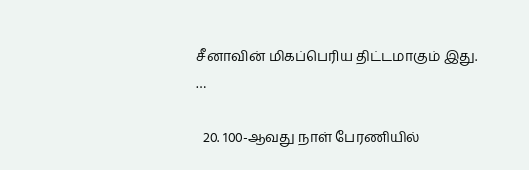சீனாவின் மிகப்பெரிய திட்டமாகும் இது. …

  20. 100-ஆவது நாள் பேரணியில்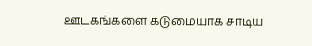ஊடகங்களை கடுமையாக சாடிய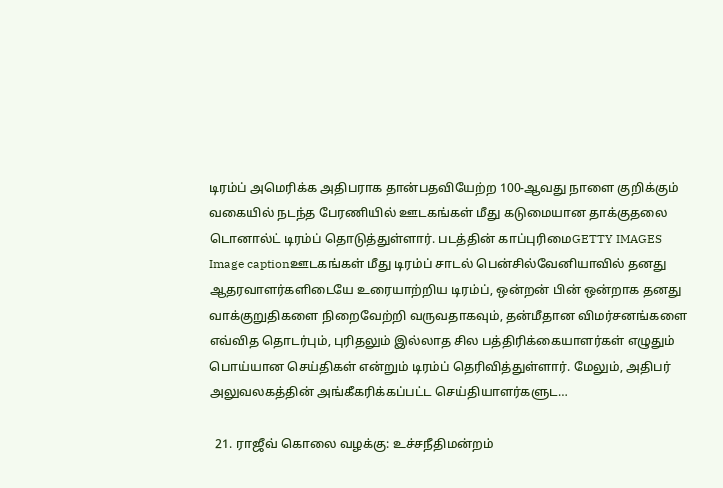டிரம்ப் அமெரிக்க அதிபராக தான்பதவியேற்ற 100-ஆவது நாளை குறிக்கும் வகையில் நடந்த பேரணியில் ஊடகங்கள் மீது கடுமையான தாக்குதலை டொனால்ட் டிரம்ப் தொடுத்துள்ளார். படத்தின் காப்புரிமைGETTY IMAGES Image captionஊடகங்கள் மீது டிரம்ப் சாடல் பென்சில்வேனியாவில் தனது ஆதரவாளர்களிடையே உரையாற்றிய டிரம்ப், ஒன்றன் பின் ஒன்றாக தனது வாக்குறுதிகளை நிறைவேற்றி வருவதாகவும், தன்மீதான விமர்சனங்களை எவ்வித தொடர்பும், புரிதலும் இல்லாத சில பத்திரிக்கையாளர்கள் எழுதும் பொய்யான செய்திகள் என்றும் டிரம்ப் தெரிவித்துள்ளார். மேலும், அதிபர் அலுவலகத்தின் அங்கீகரிக்கப்பட்ட செய்தியாளர்களுட…

  21. ராஜீவ் கொலை வழக்கு: உச்சநீதிமன்றம்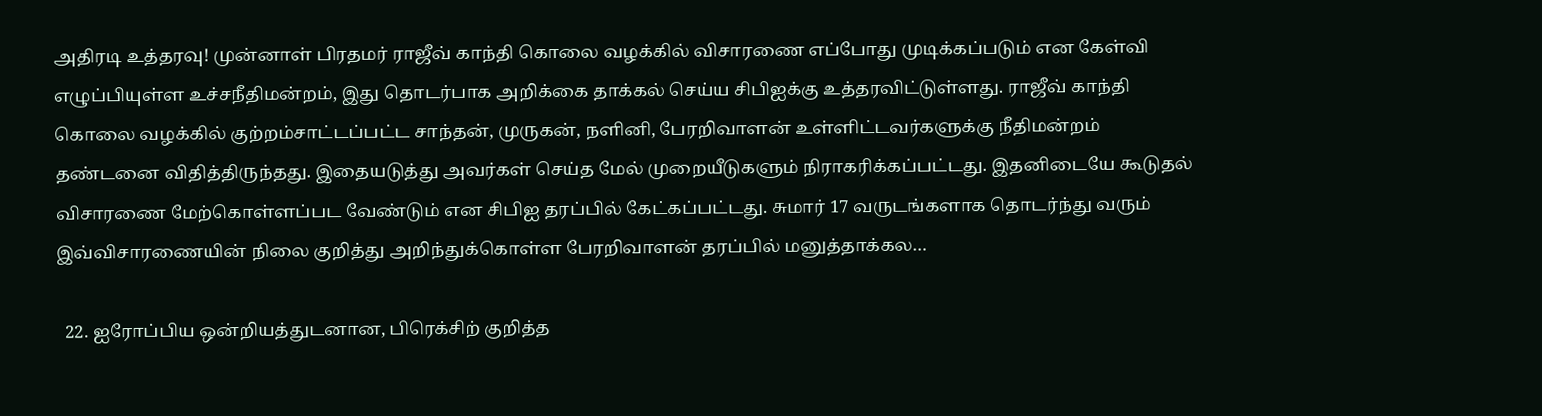அதிரடி உத்தரவு! முன்னாள் பிரதமர் ராஜீவ் காந்தி கொலை வழக்கில் விசாரணை எப்போது முடிக்கப்படும் என கேள்வி எழுப்பியுள்ள உச்சநீதிமன்றம், இது தொடர்பாக அறிக்கை தாக்கல் செய்ய சிபிஐக்கு உத்தரவிட்டுள்ளது. ராஜீவ் காந்தி கொலை வழக்கில் குற்றம்சாட்டப்பட்ட சாந்தன், முருகன், நளினி, பேரறிவாளன் உள்ளிட்டவர்களுக்கு நீதிமன்றம் தண்டனை விதித்திருந்தது. இதையடுத்து அவர்கள் செய்த மேல் முறையீடுகளும் நிராகரிக்கப்பட்டது. இதனிடையே கூடுதல் விசாரணை மேற்கொள்ளப்பட வேண்டும் என சிபிஐ தரப்பில் கேட்கப்பட்டது. சுமார் 17 வருடங்களாக தொடர்ந்து வரும் இவ்விசாரணையின் நிலை குறித்து அறிந்துக்கொள்ள பேரறிவாளன் தரப்பில் மனுத்தாக்கல…

  22. ஐரோப்பிய ஒன்றியத்துடனான, பிரெக்சிற் குறித்த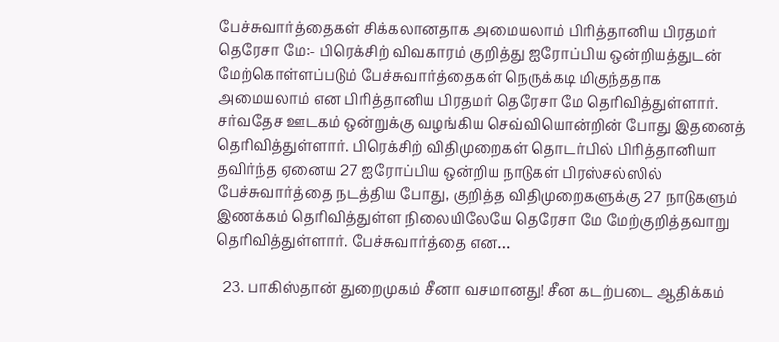பேச்சுவார்த்தைகள் சிக்கலானதாக அமையலாம் பிரித்தானிய பிரதமர் தெரேசா மே:- பிரெக்சிற் விவகாரம் குறித்து ஐரோப்பிய ஒன்றியத்துடன் மேற்கொள்ளப்படும் பேச்சுவார்த்தைகள் நெருக்கடி மிகுந்ததாக அமையலாம் என பிரித்தானிய பிரதமர் தெரேசா மே தெரிவித்துள்ளார். சர்வதேச ஊடகம் ஒன்றுக்கு வழங்கிய செவ்வியொன்றின் போது இதனைத் தெரிவித்துள்ளார். பிரெக்சிற் விதிமுறைகள் தொடர்பில் பிரித்தானியா தவிர்ந்த ஏனைய 27 ஐரோப்பிய ஒன்றிய நாடுகள் பிரஸ்சல்ஸில் பேச்சுவார்த்தை நடத்திய போது, குறித்த விதிமுறைகளுக்கு 27 நாடுகளும் இணக்கம் தெரிவித்துள்ள நிலையிலேயே தெரேசா மே மேற்குறித்தவாறு தெரிவித்துள்ளார். பேச்சுவார்த்தை என…

  23. பாகிஸ்தான் துறைமுகம் சீனா வசமானது! சீன கடற்படை ஆதிக்கம்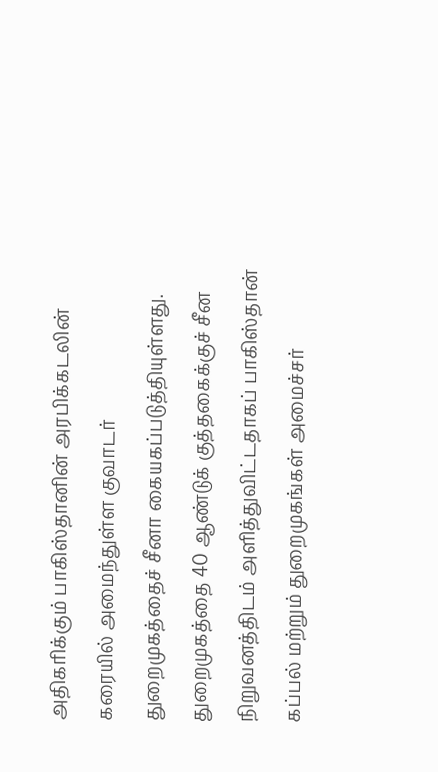அதிகரிக்கும் பாகிஸ்தானின் அரபிக்கடலின் கரையில் அமைந்துள்ள குவாடர் துறைமுகத்தைச் சீனா கையகப்படுத்தியுள்ளது. துறைமுகத்தை 40 ஆண்டுக் குத்தகைக்குச் சீன நிறுவனத்திடம் அளித்துவிட்டதாகப் பாகிஸ்தான் கப்பல் மற்றும் துறைமுகங்கள் அமைச்சர்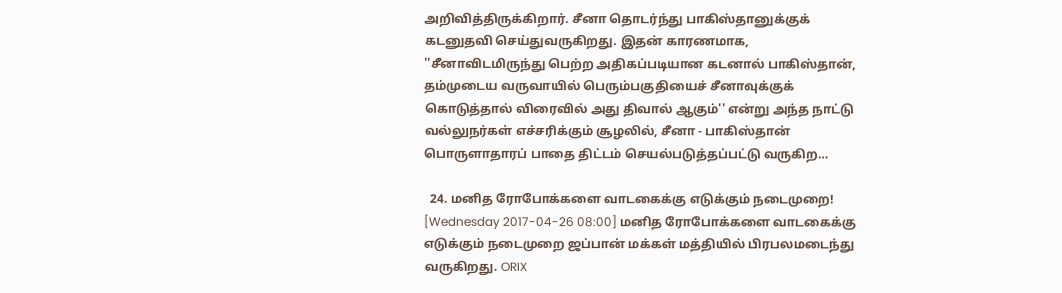அறிவித்திருக்கிறார். சீனா தொடர்ந்து பாகிஸ்தானுக்குக் கடனுதவி செய்துவருகிறது. இதன் காரணமாக, ''சீனாவிடமிருந்து பெற்ற அதிகப்படியான கடனால் பாகிஸ்தான், தம்முடைய வருவாயில் பெரும்பகுதியைச் சீனாவுக்குக் கொடுத்தால் விரைவில் அது திவால் ஆகும்'' என்று அந்த நாட்டு வல்லுநர்கள் எச்சரிக்கும் சூழலில், சீனா - பாகிஸ்தான் பொருளாதாரப் பாதை திட்டம் செயல்படுத்தப்பட்டு வருகிற…

  24. மனித ரோபோக்களை வாடகைக்கு எடுக்கும் நடைமுறை! [Wednesday 2017-04-26 08:00] மனித ரோபோக்களை வாடகைக்கு எடுக்கும் நடைமுறை ஜப்பான் மக்கள் மத்தியில் பிரபலமடைந்து வருகிறது. ORIX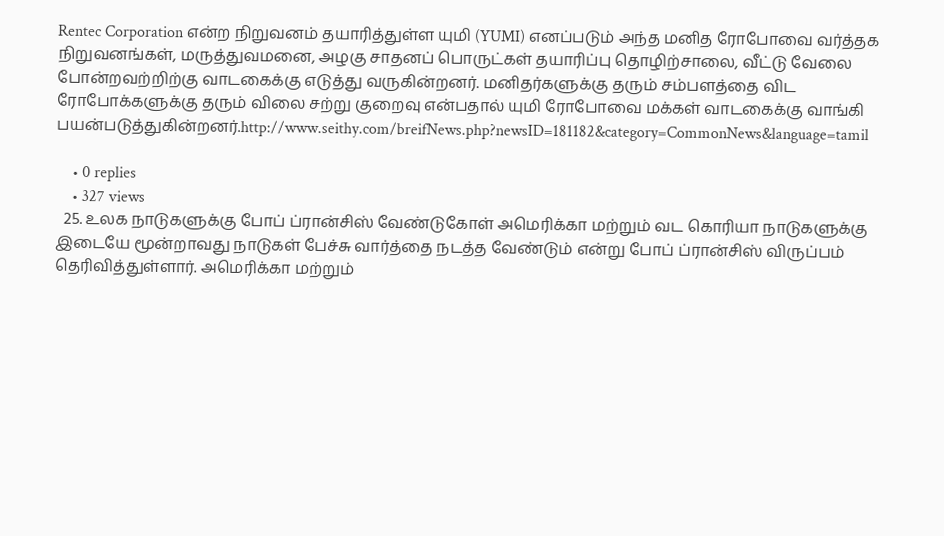Rentec Corporation என்ற நிறுவனம் தயாரித்துள்ள யுமி (YUMI) எனப்படும் அந்த மனித ரோபோவை வர்த்தக நிறுவனங்கள், மருத்துவமனை, அழகு சாதனப் பொருட்கள் தயாரிப்பு தொழிற்சாலை, வீட்டு வேலை போன்றவற்றிற்கு வாடகைக்கு எடுத்து வருகின்றனர். மனிதர்களுக்கு தரும் சம்பளத்தை விட ரோபோக்களுக்கு தரும் விலை சற்று குறைவு என்பதால் யுமி ரோபோவை மக்கள் வாடகைக்கு வாங்கி பயன்படுத்துகின்றனர்.http://www.seithy.com/breifNews.php?newsID=181182&category=CommonNews&language=tamil

    • 0 replies
    • 327 views
  25. உலக நாடுகளுக்கு போப் ப்ரான்சிஸ் வேண்டுகோள் அமெரிக்கா மற்றும் வட கொரியா நாடுகளுக்கு இடையே மூன்றாவது நாடுகள் பேச்சு வார்த்தை நடத்த வேண்டும் என்று போப் ப்ரான்சிஸ் விருப்பம் தெரிவித்துள்ளார். அமெரிக்கா மற்றும்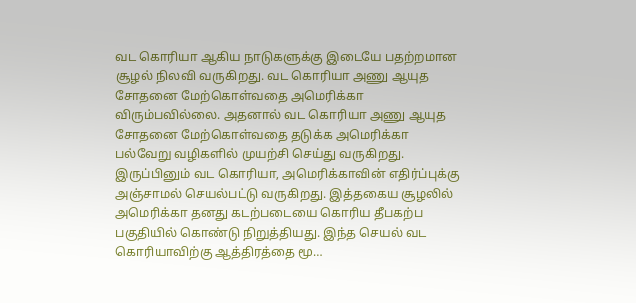வட கொரியா ஆகிய நாடுகளுக்கு இடையே பதற்றமான சூழல் நிலவி வருகிறது. வட கொரியா அணு ஆயுத சோதனை மேற்கொள்வதை அமெரிக்கா விரும்பவில்லை. அதனால் வட கொரியா அணு ஆயுத சோதனை மேற்கொள்வதை தடுக்க அமெரிக்கா பல்வேறு வழிகளில் முயற்சி செய்து வருகிறது. இருப்பினும் வட கொரியா, அமெரிக்காவின் எதிர்ப்புக்கு அஞ்சாமல் செயல்பட்டு வருகிறது. இத்தகைய சூழலில் அமெரிக்கா தனது கடற்படையை கொரிய தீபகற்ப பகுதியில் கொண்டு நிறுத்தியது. இந்த செயல் வட கொரியாவிற்கு ஆத்திரத்தை மூ…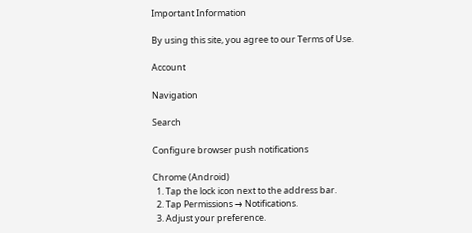Important Information

By using this site, you agree to our Terms of Use.

Account

Navigation

Search

Configure browser push notifications

Chrome (Android)
  1. Tap the lock icon next to the address bar.
  2. Tap Permissions → Notifications.
  3. Adjust your preference.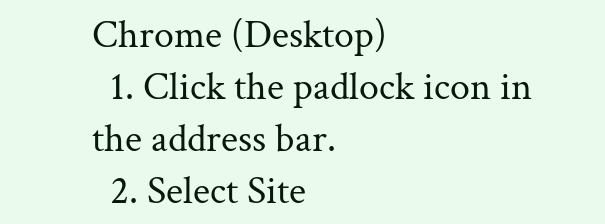Chrome (Desktop)
  1. Click the padlock icon in the address bar.
  2. Select Site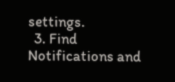settings.
  3. Find Notifications and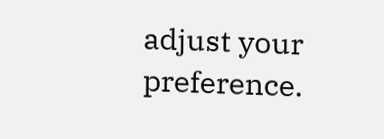adjust your preference.